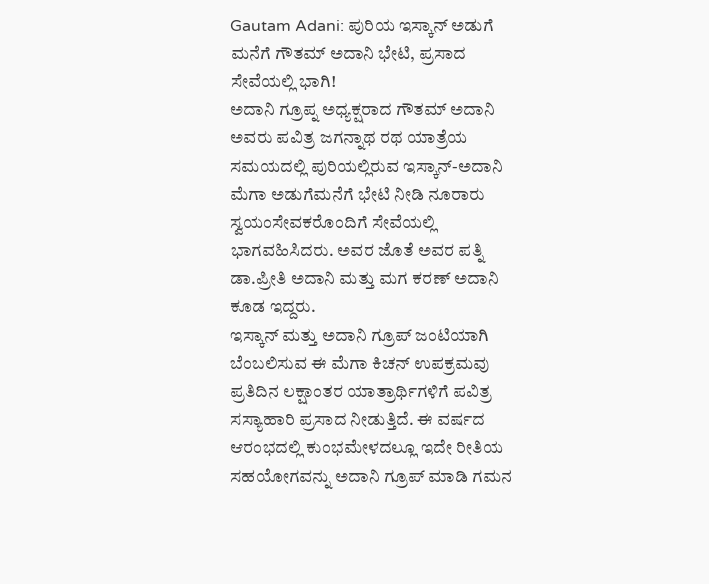Gautam Adani: ಪುರಿಯ ಇಸ್ಕಾನ್ ಅಡುಗೆ ಮನೆಗೆ ಗೌತಮ್ ಅದಾನಿ ಭೇಟಿ, ಪ್ರಸಾದ ಸೇವೆಯಲ್ಲಿ ಭಾಗಿ!
ಅದಾನಿ ಗ್ರೂಪ್ನ ಅಧ್ಯಕ್ಷರಾದ ಗೌತಮ್ ಅದಾನಿ ಅವರು ಪವಿತ್ರ ಜಗನ್ನಾಥ ರಥ ಯಾತ್ರೆಯ ಸಮಯದಲ್ಲಿ ಪುರಿಯಲ್ಲಿರುವ ಇಸ್ಕಾನ್-ಅದಾನಿ ಮೆಗಾ ಅಡುಗೆಮನೆಗೆ ಭೇಟಿ ನೀಡಿ ನೂರಾರು ಸ್ವಯಂಸೇವಕರೊಂದಿಗೆ ಸೇವೆಯಲ್ಲಿ ಭಾಗವಹಿಸಿದರು. ಅವರ ಜೊತೆ ಅವರ ಪತ್ನಿ ಡಾ.ಪ್ರೀತಿ ಅದಾನಿ ಮತ್ತು ಮಗ ಕರಣ್ ಅದಾನಿ ಕೂಡ ಇದ್ದರು.
ಇಸ್ಕಾನ್ ಮತ್ತು ಅದಾನಿ ಗ್ರೂಪ್ ಜಂಟಿಯಾಗಿ ಬೆಂಬಲಿಸುವ ಈ ಮೆಗಾ ಕಿಚನ್ ಉಪಕ್ರಮವು ಪ್ರತಿದಿನ ಲಕ್ಷಾಂತರ ಯಾತ್ರಾರ್ಥಿಗಳಿಗೆ ಪವಿತ್ರ ಸಸ್ಯಾಹಾರಿ ಪ್ರಸಾದ ನೀಡುತ್ತಿದೆ. ಈ ವರ್ಷದ ಆರಂಭದಲ್ಲಿ ಕುಂಭಮೇಳದಲ್ಲೂ ಇದೇ ರೀತಿಯ ಸಹಯೋಗವನ್ನು ಅದಾನಿ ಗ್ರೂಪ್ ಮಾಡಿ ಗಮನ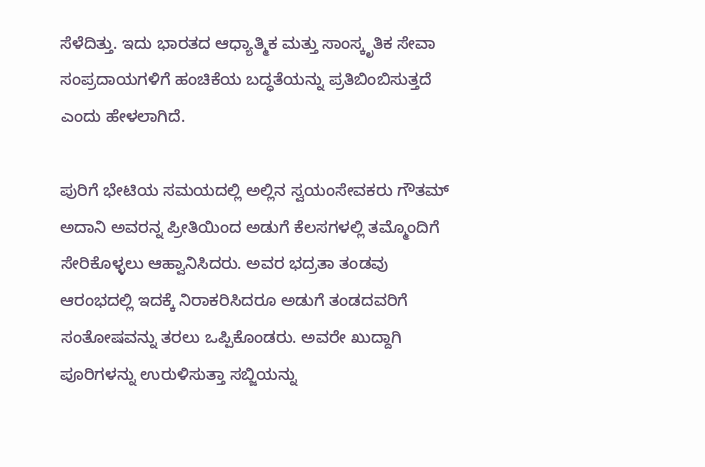ಸೆಳೆದಿತ್ತು. ಇದು ಭಾರತದ ಆಧ್ಯಾತ್ಮಿಕ ಮತ್ತು ಸಾಂಸ್ಕೃತಿಕ ಸೇವಾ ಸಂಪ್ರದಾಯಗಳಿಗೆ ಹಂಚಿಕೆಯ ಬದ್ಧತೆಯನ್ನು ಪ್ರತಿಬಿಂಬಿಸುತ್ತದೆ ಎಂದು ಹೇಳಲಾಗಿದೆ.

ಪುರಿಗೆ ಭೇಟಿಯ ಸಮಯದಲ್ಲಿ ಅಲ್ಲಿನ ಸ್ವಯಂಸೇವಕರು ಗೌತಮ್ ಅದಾನಿ ಅವರನ್ನ ಪ್ರೀತಿಯಿಂದ ಅಡುಗೆ ಕೆಲಸಗಳಲ್ಲಿ ತಮ್ಮೊಂದಿಗೆ ಸೇರಿಕೊಳ್ಳಲು ಆಹ್ವಾನಿಸಿದರು. ಅವರ ಭದ್ರತಾ ತಂಡವು ಆರಂಭದಲ್ಲಿ ಇದಕ್ಕೆ ನಿರಾಕರಿಸಿದರೂ ಅಡುಗೆ ತಂಡದವರಿಗೆ ಸಂತೋಷವನ್ನು ತರಲು ಒಪ್ಪಿಕೊಂಡರು. ಅವರೇ ಖುದ್ದಾಗಿ ಪೂರಿಗಳನ್ನು ಉರುಳಿಸುತ್ತಾ ಸಬ್ಜಿಯನ್ನು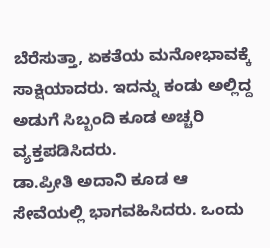ಬೆರೆಸುತ್ತಾ, ಏಕತೆಯ ಮನೋಭಾವಕ್ಕೆ ಸಾಕ್ಷಿಯಾದರು. ಇದನ್ನು ಕಂಡು ಅಲ್ಲಿದ್ದ ಅಡುಗೆ ಸಿಬ್ಬಂದಿ ಕೂಡ ಅಚ್ಚರಿ ವ್ಯಕ್ತಪಡಿಸಿದರು.
ಡಾ.ಪ್ರೀತಿ ಅದಾನಿ ಕೂಡ ಆ ಸೇವೆಯಲ್ಲಿ ಭಾಗವಹಿಸಿದರು. ಒಂದು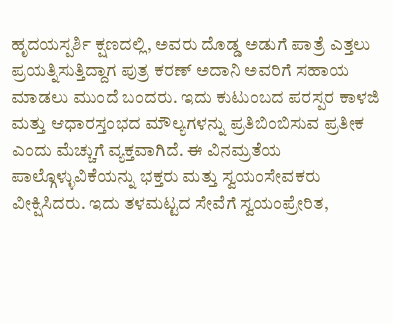ಹೃದಯಸ್ಪರ್ಶಿ ಕ್ಷಣದಲ್ಲಿ, ಅವರು ದೊಡ್ಡ ಅಡುಗೆ ಪಾತ್ರೆ ಎತ್ತಲು ಪ್ರಯತ್ನಿಸುತ್ತಿದ್ದಾಗ ಪುತ್ರ ಕರಣ್ ಅದಾನಿ ಅವರಿಗೆ ಸಹಾಯ ಮಾಡಲು ಮುಂದೆ ಬಂದರು. ಇದು ಕುಟುಂಬದ ಪರಸ್ಪರ ಕಾಳಜಿ ಮತ್ತು ಆಧಾರಸ್ತಂಭದ ಮೌಲ್ಯಗಳನ್ನು ಪ್ರತಿಬಿಂಬಿಸುವ ಪ್ರತೀಕ ಎಂದು ಮೆಚ್ಚುಗೆ ವ್ಯಕ್ತವಾಗಿದೆ. ಈ ವಿನಮ್ರತೆಯ ಪಾಲ್ಗೊಳ್ಳುವಿಕೆಯನ್ನು ಭಕ್ತರು ಮತ್ತು ಸ್ವಯಂಸೇವಕರು ವೀಕ್ಷಿಸಿದರು. ಇದು ತಳಮಟ್ಟದ ಸೇವೆಗೆ ಸ್ವಯಂಪ್ರೇರಿತ,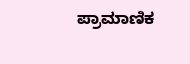ಪ್ರಾಮಾಣಿಕ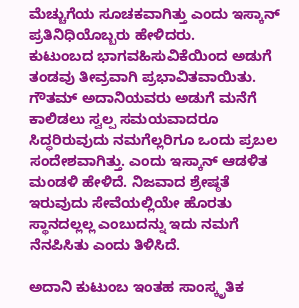ಮೆಚ್ಚುಗೆಯ ಸೂಚಕವಾಗಿತ್ತು ಎಂದು ಇಸ್ಕಾನ್ ಪ್ರತಿನಿಧಿಯೊಬ್ಬರು ಹೇಳಿದರು.
ಕುಟುಂಬದ ಭಾಗವಹಿಸುವಿಕೆಯಿಂದ ಅಡುಗೆ ತಂಡವು ತೀವ್ರವಾಗಿ ಪ್ರಭಾವಿತವಾಯಿತು. ಗೌತಮ್ ಅದಾನಿಯವರು ಅಡುಗೆ ಮನೆಗೆ ಕಾಲಿಡಲು ಸ್ವಲ್ಪ ಸಮಯವಾದರೂ ಸಿದ್ಧರಿರುವುದು ನಮಗೆಲ್ಲರಿಗೂ ಒಂದು ಪ್ರಬಲ ಸಂದೇಶವಾಗಿತ್ತು. ಎಂದು ಇಸ್ಕಾನ್ ಆಡಳಿತ ಮಂಡಳಿ ಹೇಳಿದೆ. ನಿಜವಾದ ಶ್ರೇಷ್ಠತೆ ಇರುವುದು ಸೇವೆಯಲ್ಲಿಯೇ ಹೊರತು ಸ್ಥಾನದಲ್ಲಲ್ಲ ಎಂಬುದನ್ನು ಇದು ನಮಗೆ ನೆನಪಿಸಿತು ಎಂದು ತಿಳಿಸಿದೆ.

ಅದಾನಿ ಕುಟುಂಬ ಇಂತಹ ಸಾಂಸ್ಕೃತಿಕ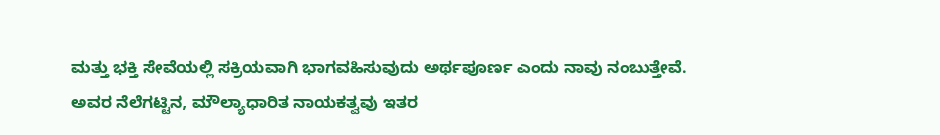ಮತ್ತು ಭಕ್ತಿ ಸೇವೆಯಲ್ಲಿ ಸಕ್ರಿಯವಾಗಿ ಭಾಗವಹಿಸುವುದು ಅರ್ಥಪೂರ್ಣ ಎಂದು ನಾವು ನಂಬುತ್ತೇವೆ. ಅವರ ನೆಲೆಗಟ್ಟಿನ, ಮೌಲ್ಯಾಧಾರಿತ ನಾಯಕತ್ವವು ಇತರ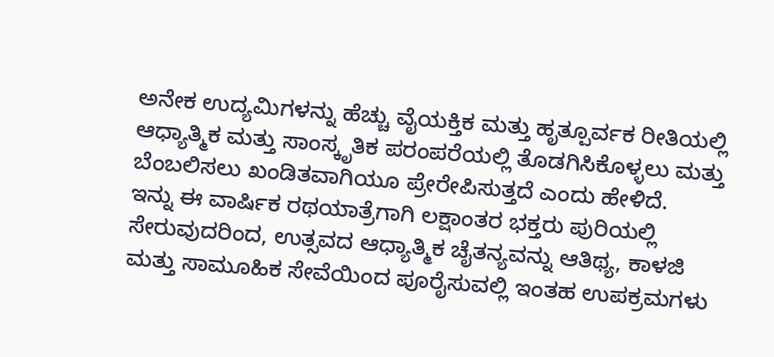ಅನೇಕ ಉದ್ಯಮಿಗಳನ್ನು ಹೆಚ್ಚು ವೈಯಕ್ತಿಕ ಮತ್ತು ಹೃತ್ಪೂರ್ವಕ ರೀತಿಯಲ್ಲಿ ಆಧ್ಯಾತ್ಮಿಕ ಮತ್ತು ಸಾಂಸ್ಕೃತಿಕ ಪರಂಪರೆಯಲ್ಲಿ ತೊಡಗಿಸಿಕೊಳ್ಳಲು ಮತ್ತು ಬೆಂಬಲಿಸಲು ಖಂಡಿತವಾಗಿಯೂ ಪ್ರೇರೇಪಿಸುತ್ತದೆ ಎಂದು ಹೇಳಿದೆ.
ಇನ್ನು ಈ ವಾರ್ಷಿಕ ರಥಯಾತ್ರೆಗಾಗಿ ಲಕ್ಷಾಂತರ ಭಕ್ತರು ಪುರಿಯಲ್ಲಿ ಸೇರುವುದರಿಂದ, ಉತ್ಸವದ ಆಧ್ಯಾತ್ಮಿಕ ಚೈತನ್ಯವನ್ನು ಆತಿಥ್ಯ, ಕಾಳಜಿ ಮತ್ತು ಸಾಮೂಹಿಕ ಸೇವೆಯಿಂದ ಪೂರೈಸುವಲ್ಲಿ ಇಂತಹ ಉಪಕ್ರಮಗಳು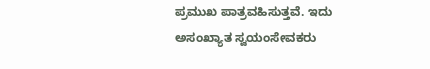ಪ್ರಮುಖ ಪಾತ್ರವಹಿಸುತ್ತವೆ. ಇದು ಅಸಂಖ್ಯಾತ ಸ್ವಯಂಸೇವಕರು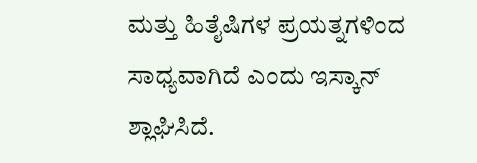ಮತ್ತು ಹಿತೈಷಿಗಳ ಪ್ರಯತ್ನಗಳಿಂದ ಸಾಧ್ಯವಾಗಿದೆ ಎಂದು ಇಸ್ಕಾನ್ ಶ್ಲಾಘಿಸಿದೆ.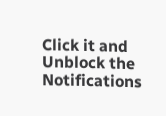Click it and Unblock the Notifications